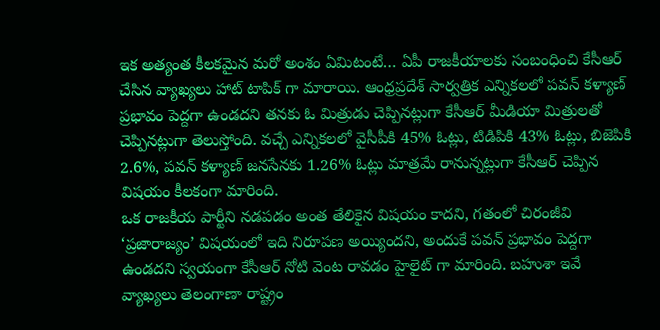ఇక అత్యంత కీలకమైన మరో అంశం ఏమిటంటే… ఏపీ రాజకీయాలకు సంబంధించి కేసీఆర్ చేసిన వ్యాఖ్యలు హాట్ టాపిక్ గా మారాయి. ఆంధ్రప్రదేశ్ సార్వత్రిక ఎన్నికలలో పవన్ కళ్యాణ్ ప్రభావం పెద్దగా ఉండదని తనకు ఓ మిత్రుడు చెప్పినట్లుగా కేసీఆర్ మీడియా మిత్రులతో చెప్పినట్లుగా తెలుస్తోంది. వచ్చే ఎన్నికలలో వైసీపీకి 45% ఓట్లు, టిడిపికి 43% ఓట్లు, బిజెపికి 2.6%, పవన్ కళ్యాణ్ జనసేనకు 1.26% ఓట్లు మాత్రమే రానున్నట్లుగా కేసీఆర్ చెప్పిన విషయం కీలకంగా మారింది.
ఒక రాజకీయ పార్టీని నడపడం అంత తేలికైన విషయం కాదని, గతంలో చిరంజీవి ‘ప్రజారాజ్యం’ విషయంలో ఇది నిరూపణ అయ్యిందని, అందుకే పవన్ ప్రభావం పెద్దగా ఉండదని స్వయంగా కేసీఆర్ నోటి వెంట రావడం హైలైట్ గా మారింది. బహుశా ఇవే వ్యాఖ్యలు తెలంగాణా రాష్ట్రం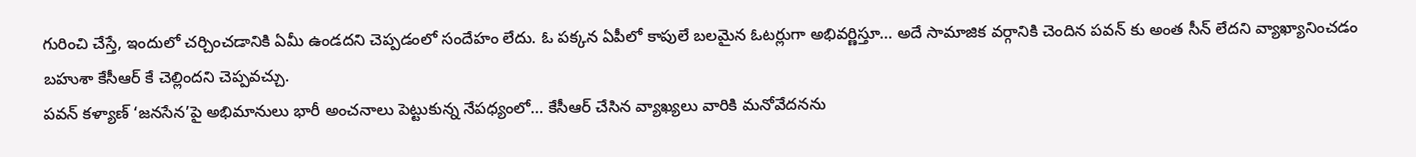గురించి చేస్తే, ఇందులో చర్చించడానికి ఏమీ ఉండదని చెప్పడంలో సందేహం లేదు. ఓ పక్కన ఏపీలో కాపులే బలమైన ఓటర్లుగా అభివర్ణిస్తూ… అదే సామాజిక వర్గానికి చెందిన పవన్ కు అంత సీన్ లేదని వ్యాఖ్యానించడం బహుశా కేసీఆర్ కే చెల్లిందని చెప్పవచ్చు.
పవన్ కళ్యాణ్ ‘జనసేన’పై అభిమానులు భారీ అంచనాలు పెట్టుకున్న నేపధ్యంలో… కేసీఆర్ చేసిన వ్యాఖ్యలు వారికి మనోవేదనను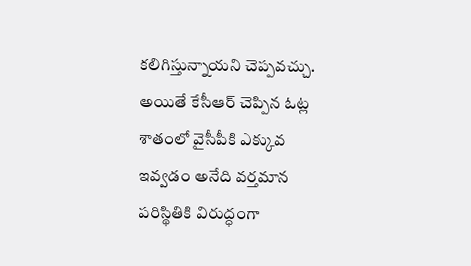కలిగిస్తున్నాయని చెప్పవచ్చు. అయితే కేసీఆర్ చెప్పిన ఓట్ల శాతంలో వైసీపీకి ఎక్కువ ఇవ్వడం అనేది వర్తమాన పరిస్థితికి విరుద్ధంగా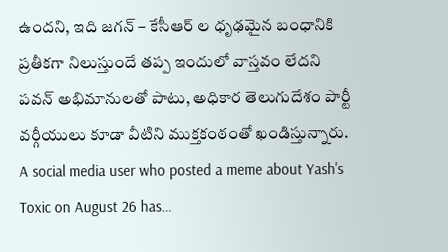ఉందని, ఇది జగన్ – కేసీఆర్ ల ధృఢమైన బంధానికి ప్రతీకగా నిలుస్తుందే తప్ప ఇందులో వాస్తవం లేదని పవన్ అభిమానులతో పాటు, అధికార తెలుగుదేశం పార్టీ వర్గీయులు కూడా వీటిని ముక్తకంఠంతో ఖండిస్తున్నారు.
A social media user who posted a meme about Yash's Toxic on August 26 has…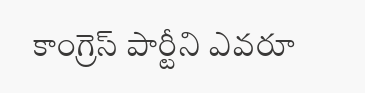కాంగ్రెస్ పార్టీని ఎవరూ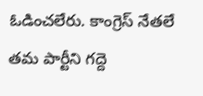ఓడించలేరు. కాంగ్రెస్ నేతలే తమ పార్టీని గద్దె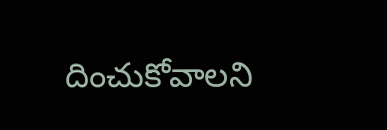దించుకోవాలని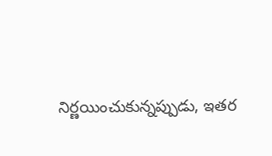నిర్ణయించుకున్నప్పుడు, ఇతర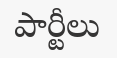పార్టీలు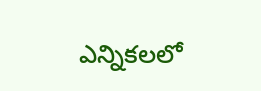ఎన్నికలలో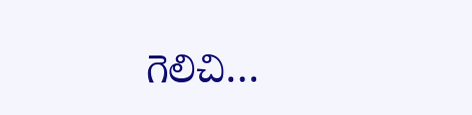గెలిచి…